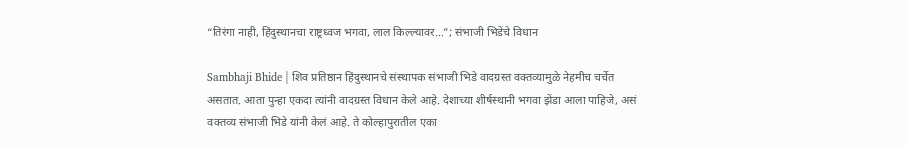“तिरंगा नाही, हिंदुस्थानचा राष्ट्रध्वज भगवा, लाल किल्ल्यावर…”; संभाजी भिडेंचे विधान

Sambhaji Bhide | शिव प्रतिष्ठान हिंदुस्थानचे संस्थापक संभाजी भिडे वादग्रस्त वक्तव्यामुळे नेहमीच चर्चेत असतात. आता पुन्हा एकदा त्यांनी वादग्रस्त विधान केले आहे. देशाच्या शीर्षस्थानी भगवा झेंडा आला पाहिजे, असं वक्तव्य संभाजी भिडे यांनी केलं आहे. ते कोल्हापुरातील एका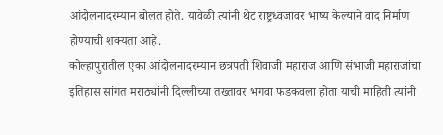आंदोलनादरम्यान बोलत होते. यावेळी त्यांनी थेट राष्ट्रध्वजावर भाष्य केल्याने वाद निर्माण होण्याची शक्यता आहे.
कोल्हापुरातील एका आंदोलनादरम्यान छत्रपती शिवाजी महाराज आणि संभाजी महाराजांचा इतिहास सांगत मराठ्यांनी दिल्लीच्या तख्तावर भगवा फडकवला होता याची माहिती त्यांनी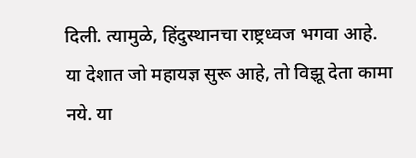दिली. त्यामुळे, हिंदुस्थानचा राष्ट्रध्वज भगवा आहे. या देशात जो महायज्ञ सुरू आहे, तो विझू देता कामा नये. या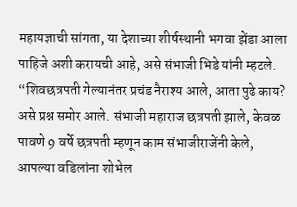महायज्ञाची सांगता, या देशाच्या शीर्षस्थानी भगवा झेंडा आला पाहिजे अशी करायची आहे, असे संभाजी भिडे यांनी म्हटले.
“शिवछत्रपती गेल्यानंतर प्रचंड नैराश्य आले, आता पुढे काय? असे प्रश्न समोर आले. संभाजी महाराज छत्रपती झाले, केवळ पावणे 9 वर्षे छत्रपती म्हणून काम संभाजीराजेंनी केले, आपल्या वडिलांना शोभेल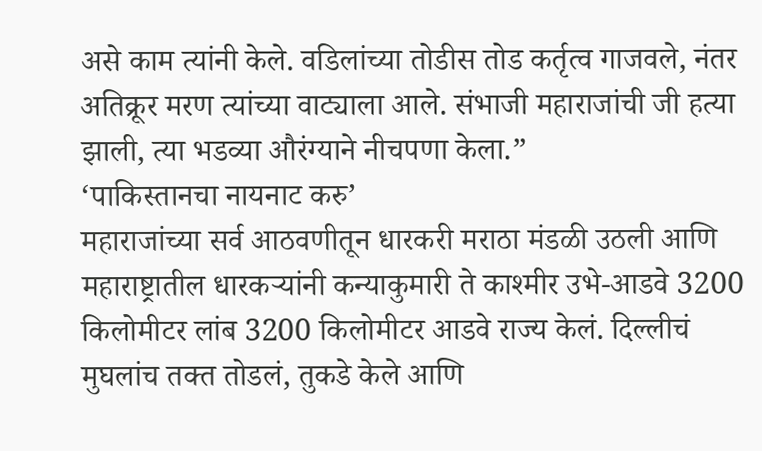असे काम त्यांनी केले. वडिलांच्या तोडीस तोड कर्तृत्व गाजवले, नंतर अतिक्रूर मरण त्यांच्या वाट्याला आले. संभाजी महाराजांची जी हत्या झाली, त्या भडव्या औरंग्याने नीचपणा केला.”
‘पाकिस्तानचा नायनाट करु’
महाराजांच्या सर्व आठवणीतून धारकरी मराठा मंडळी उठली आणि महाराष्ट्रातील धारकऱ्यांनी कन्याकुमारी ते काश्मीर उभे-आडवे 3200 किलोमीटर लांब 3200 किलोमीटर आडवे राज्य केलं. दिल्लीचं मुघलांच तक्त तोडलं, तुकडे केले आणि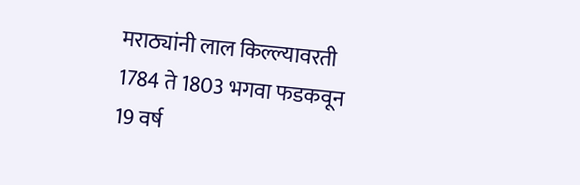मराठ्यांनी लाल किल्ल्यावरती 1784 ते 1803 भगवा फडकवून 19 वर्ष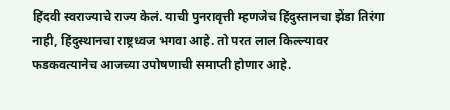हिंदवी स्वराज्याचे राज्य केलं. याची पुनरावृत्ती म्हणजेच हिंदुस्तानचा झेंडा तिरंगा नाही, हिंदुस्थानचा राष्ट्रध्वज भगवा आहे. तो परत लाल किल्ल्यावर फडकवत्यानेच आजच्या उपोषणाची समाप्ती होणार आहे.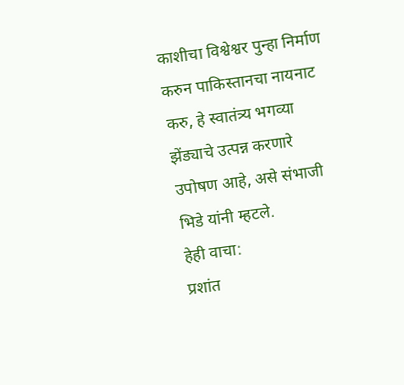काशीचा विश्वेश्वर पुन्हा निर्माण करुन पाकिस्तानचा नायनाट करु, हे स्वातंत्र्य भगव्या झेंड्याचे उत्पन्न करणारे उपोषण आहे, असे संभाजी भिडे यांनी म्हटले.
हेही वाचा:
प्रशांत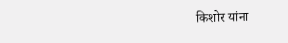किशोर यांना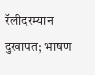रॅलीदरम्यान दुखापत; भाषण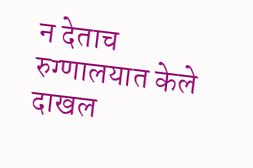न देताच रुग्णालयात केले दाखल